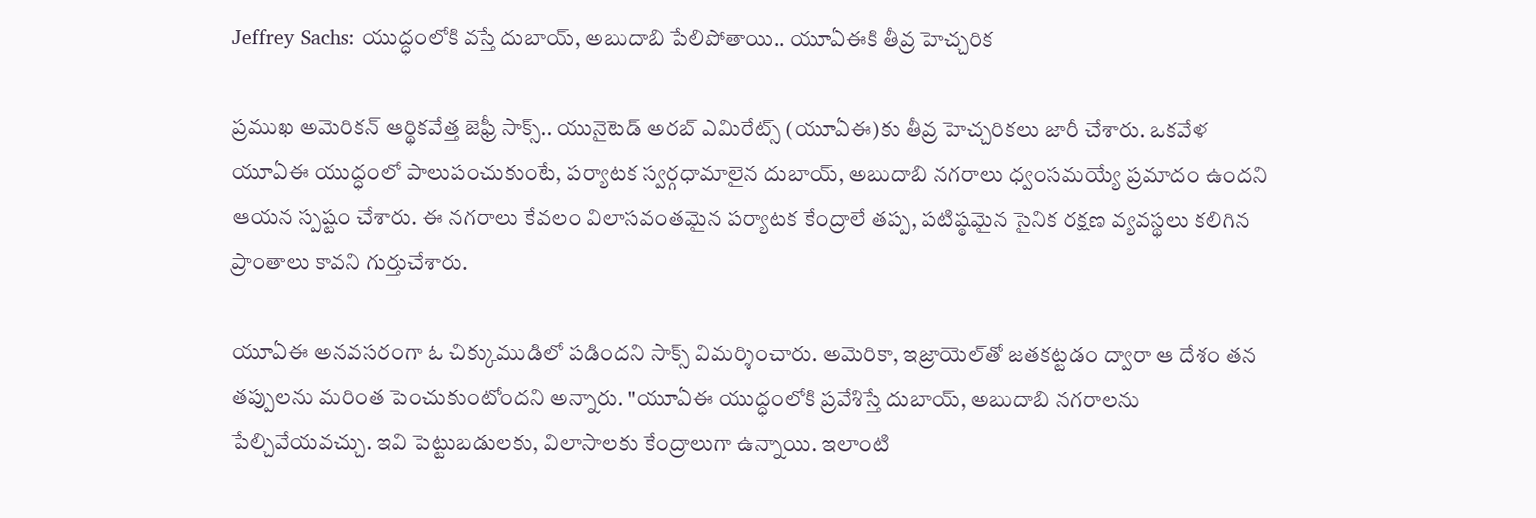Jeffrey Sachs: యుద్ధంలోకి వస్తే దుబాయ్, అబుదాబి పేలిపోతాయి.. యూఏఈకి తీవ్ర హెచ్చరిక

ప్రముఖ అమెరికన్ ఆర్థికవేత్త జెఫ్రీ సాక్స్.. యునైటెడ్ అరబ్ ఎమిరేట్స్ (యూఏఈ)కు తీవ్ర హెచ్చరికలు జారీ చేశారు. ఒకవేళ యూఏఈ యుద్ధంలో పాలుపంచుకుంటే, పర్యాటక స్వర్గధామాలైన దుబాయ్, అబుదాబి నగరాలు ధ్వంసమయ్యే ప్రమాదం ఉందని ఆయన స్పష్టం చేశారు. ఈ నగరాలు కేవలం విలాసవంతమైన పర్యాటక కేంద్రాలే తప్ప, పటిష్ఠమైన సైనిక రక్షణ వ్యవస్థలు కలిగిన ప్రాంతాలు కావని గుర్తుచేశారు.

యూఏఈ అనవసరంగా ఓ చిక్కుముడిలో పడిందని సాక్స్ విమర్శించారు. అమెరికా, ఇజ్రాయెల్‌తో జతకట్టడం ద్వారా ఆ దేశం తన తప్పులను మరింత పెంచుకుంటోందని అన్నారు. "యూఏఈ యుద్ధంలోకి ప్రవేశిస్తే దుబాయ్, అబుదాబి నగరాలను పేల్చివేయవచ్చు. ఇవి పెట్టుబడులకు, విలాసాలకు కేంద్రాలుగా ఉన్నాయి. ఇలాంటి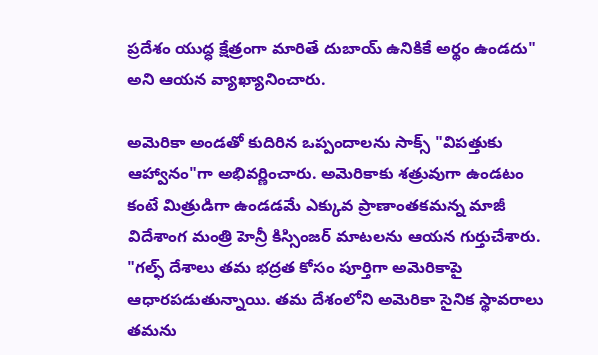ప్రదేశం యుద్ధ క్షేత్రంగా మారితే దుబాయ్ ఉనికికే అర్థం ఉండదు" అని ఆయన వ్యాఖ్యానించారు.

అమెరికా అండతో కుదిరిన ఒప్పందాలను సాక్స్ "విపత్తుకు ఆహ్వానం"గా అభివర్ణించారు. అమెరికాకు శత్రువుగా ఉండటం కంటే మిత్రుడిగా ఉండడమే ఎక్కువ ప్రాణాంతకమన్న మాజీ విదేశాంగ మంత్రి హెన్రీ కిస్సింజర్ మాటలను ఆయన గుర్తుచేశారు. "గల్ఫ్ దేశాలు తమ భద్రత కోసం పూర్తిగా అమెరికాపై ఆధారపడుతున్నాయి. తమ దేశంలోని అమెరికా సైనిక స్థావరాలు తమను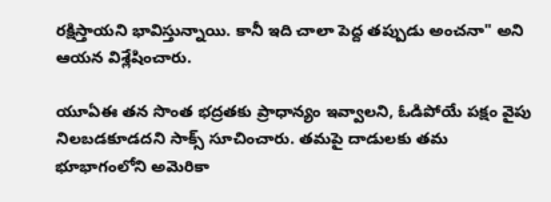రక్షిస్తాయని భావిస్తున్నాయి. కానీ ఇది చాలా పెద్ద తప్పుడు అంచనా" అని ఆయన విశ్లేషించారు.

యూఏఈ తన సొంత భద్రతకు ప్రాధాన్యం ఇవ్వాలని, ఓడిపోయే పక్షం వైపు నిలబడకూడదని సాక్స్ సూచించారు. తమపై దాడులకు తమ భూభాగంలోని అమెరికా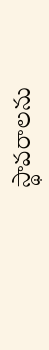స్థావరాలను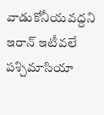వాడుకోనీయవద్దని ఇరాన్ ఇటీవలే పశ్చిమాసియా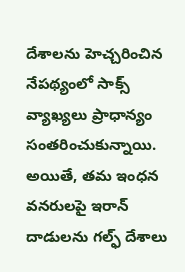దేశాలను హెచ్చరించిన నేపథ్యంలో సాక్స్ వ్యాఖ్యలు ప్రాధాన్యం సంతరించుకున్నాయి. అయితే, తమ ఇంధన వనరులపై ఇరాన్ దాడులను గల్ఫ్ దేశాలు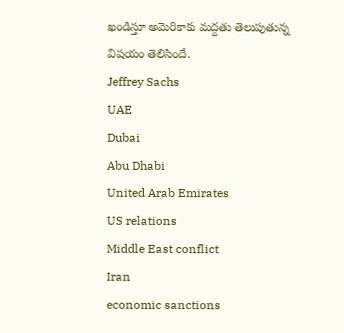ఖండిస్తూ అమెరికాకు మద్దతు తెలుపుతున్న విషయం తెలిసిందే.
Jeffrey Sachs
UAE
Dubai
Abu Dhabi
United Arab Emirates
US relations
Middle East conflict
Iran
economic sanctions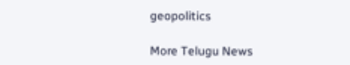geopolitics

More Telugu News